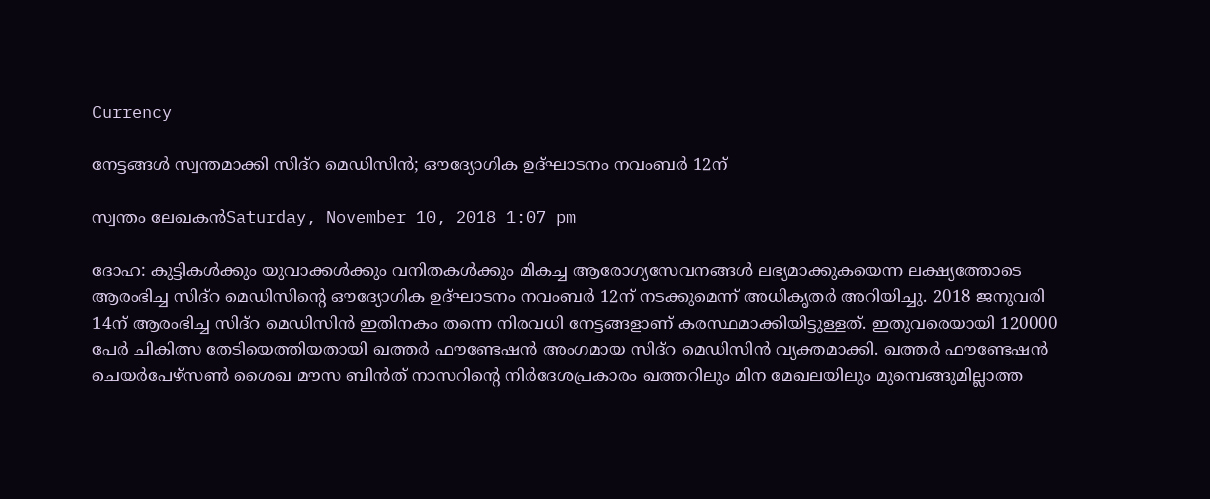Currency

നേട്ടങ്ങള്‍ സ്വന്തമാക്കി സിദ്‌റ മെഡിസിന്‍; ഔദ്യോഗിക ഉദ്ഘാടനം നവംബര്‍ 12ന്

സ്വന്തം ലേഖകന്‍Saturday, November 10, 2018 1:07 pm

ദോഹ: കുട്ടികള്‍ക്കും യുവാക്കള്‍ക്കും വനിതകള്‍ക്കും മികച്ച ആരോഗ്യസേവനങ്ങള്‍ ലഭ്യമാക്കുകയെന്ന ലക്ഷ്യത്തോടെ ആരംഭിച്ച സിദ്‌റ മെഡിസിന്റെ ഔദ്യോഗിക ഉദ്ഘാടനം നവംബര്‍ 12ന് നടക്കുമെന്ന് അധികൃതര്‍ അറിയിച്ചു. 2018 ജനുവരി 14ന് ആരംഭിച്ച സിദ്‌റ മെഡിസിന്‍ ഇതിനകം തന്നെ നിരവധി നേട്ടങ്ങളാണ് കരസ്ഥമാക്കിയിട്ടുള്ളത്. ഇതുവരെയായി 120000 പേര്‍ ചികിത്സ തേടിയെത്തിയതായി ഖത്തര്‍ ഫൗണ്ടേഷന്‍ അംഗമായ സിദ്‌റ മെഡിസിന്‍ വ്യക്തമാക്കി. ഖത്തര്‍ ഫൗണ്ടേഷന്‍ ചെയര്‍പേഴ്‌സണ്‍ ശൈഖ മൗസ ബിന്‍ത് നാസറിന്റെ നിര്‍ദേശപ്രകാരം ഖത്തറിലും മിന മേഖലയിലും മുമ്പെങ്ങുമില്ലാത്ത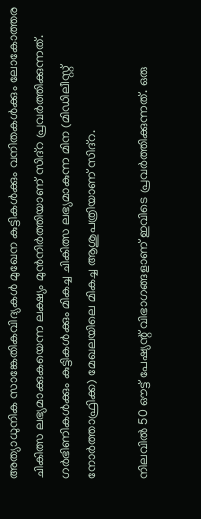അത്യാധുനിക സാങ്കേതികവിദ്യകള്‍ മുഖേന കുട്ടികള്‍ക്കും വനിതകള്‍ക്കും ലോകോത്തര ചികിത്സ ലഭ്യമാക്കുകയെന്ന ലക്ഷ്യം മുന്‍നിര്‍ത്തിയാണ് സിദ്‌റ പ്രവര്‍ത്തിക്കുന്നത്. ഗര്‍ഭിണികള്‍ക്കും കുട്ടികള്‍ക്കും മികച്ച ചികിത്സ ലഭ്യമാകുന്ന മിന (മിഡിലീസ്റ്റ് നോര്‍ത്താഫ്രിക്ക) മേഖലയിലെ മികച്ച ആശുപത്രിയാണ് സിദ്‌റ.

നിലവില്‍ 50 ഔട്ട് പേഷ്യന്റ് വിഭാഗങ്ങളാണ് ഇവിടെ പ്രവര്‍ത്തിക്കുന്നത്. ഒരു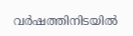വര്‍ഷത്തിനിടയില്‍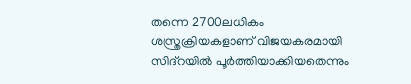തന്നെ 2700ലധികം ശസ്ത്രക്രിയകളാണ് വിജയകരമായി സിദ്‌റയില്‍ പൂര്‍ത്തിയാക്കിയതെന്നും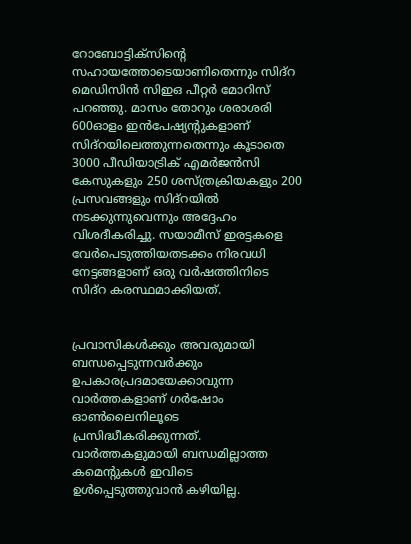റോബോട്ടിക്‌സിന്റെ സഹായത്തോടെയാണിതെന്നും സിദ്‌റ മെഡിസിന്‍ സിഇഒ പീറ്റര്‍ മോറിസ് പറഞ്ഞു. മാസം തോറും ശരാശരി 600ഓളം ഇന്‍പേഷ്യന്റുകളാണ് സിദ്‌റയിലെത്തുന്നതെന്നും കൂടാതെ 3000 പീഡിയാട്രിക് എമര്‍ജന്‍സി കേസുകളും 250 ശസ്ത്രക്രിയകളും 200 പ്രസവങ്ങളും സിദ്‌റയില്‍ നടക്കുന്നുവെന്നും അദ്ദേഹം വിശദീകരിച്ചു. സയാമീസ് ഇരട്ടകളെ വേര്‍പെടുത്തിയതടക്കം നിരവധി നേട്ടങ്ങളാണ് ഒരു വര്‍ഷത്തിനിടെ സിദ്‌റ കരസ്ഥമാക്കിയത്.


പ്രവാസികൾക്കും അവരുമായി ബന്ധപ്പെടുന്നവർക്കും ഉപകാരപ്രദമായേക്കാവുന്ന വാർത്തകളാണ് ഗർഷോം ഓൺലൈനിലൂടെ പ്രസിദ്ധീകരിക്കുന്നത്. വാർത്തകളുമായി ബന്ധമില്ലാത്ത കമെന്റുകൾ ഇവിടെ ഉൾപ്പെടുത്തുവാൻ കഴിയില്ല.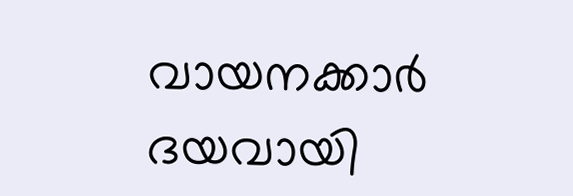വായനക്കാർ ദയവായി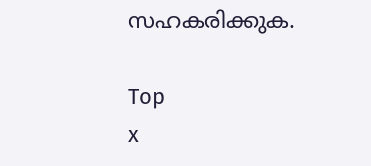സഹകരിക്കുക.

Top
x